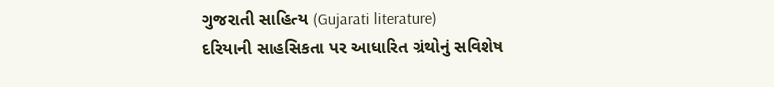ગુજરાતી સાહિત્ય (Gujarati literature)
દરિયાની સાહસિકતા પર આધારિત ગ્રંથોનું સવિશેષ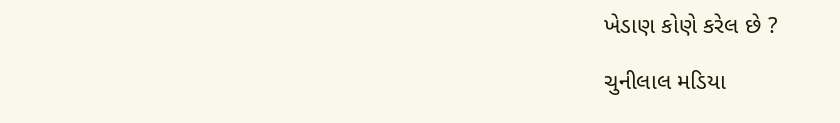ખેડાણ કોણે કરેલ છે ?

ચુનીલાલ મડિયા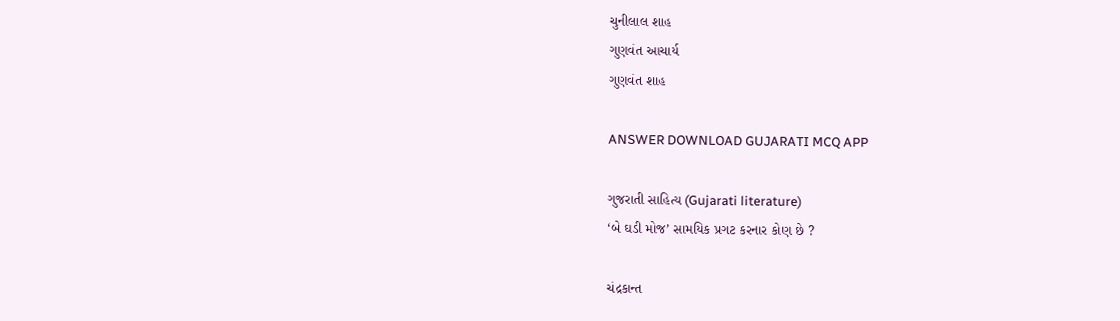ચુનીલાલ શાહ
ગુણવંત આચાર્ય
ગુણવંત શાહ

ANSWER DOWNLOAD GUJARATI MCQ APP

ગુજરાતી સાહિત્ય (Gujarati literature)
‘બે ઘડી મોજ’ સામયિક પ્રગટ કરનાર કોણ છે ?

ચંદ્રકાન્ત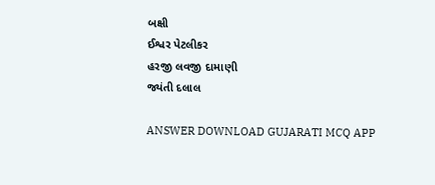બક્ષી
ઈશ્વર પેટલીકર
હરજી લવજી દામાણી
જ્યંતી દલાલ

ANSWER DOWNLOAD GUJARATI MCQ APP